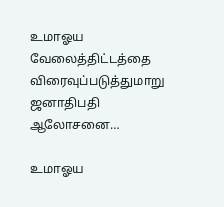உமாஓய வேலைத்திட்டத்தை விரைவுப்படுத்துமாறு ஜனாதிபதி ஆலோசனை…

உமாஓய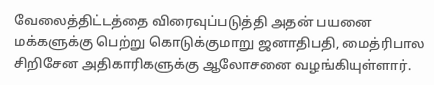வேலைத்திட்டத்தை விரைவுப்படுத்தி அதன் பயனை மக்களுக்கு பெற்று கொடுக்குமாறு ஜனாதிபதி, மைத்ரிபால சிறிசேன அதிகாரிகளுக்கு ஆலோசனை வழங்கியுள்ளார்.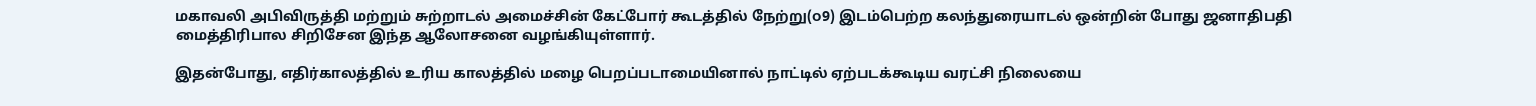மகாவலி அபிவிருத்தி மற்றும் சுற்றாடல் அமைச்சின் கேட்போர் கூடத்தில் நேற்று(௦9) இடம்பெற்ற கலந்துரையாடல் ஒன்றின் போது ஜனாதிபதி மைத்திரிபால சிறிசேன இந்த ஆலோசனை வழங்கியுள்ளார்.

இதன்போது, எதிர்காலத்தில் உரிய காலத்தில் மழை பெறப்படாமையினால் நாட்டில் ஏற்படக்கூடிய வரட்சி நிலையை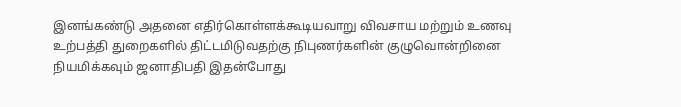இனங்கண்டு அதனை எதிர்கொள்ளக்கூடியவாறு விவசாய மற்றும் உணவு உற்பத்தி துறைகளில் திட்டமிடுவதற்கு நிபுணர்களின் குழுவொன்றினை நியமிக்கவும் ஜனாதிபதி இதன்போது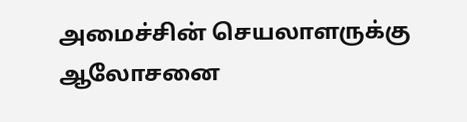அமைச்சின் செயலாளருக்கு ஆலோசனை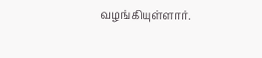வழங்கியுள்ளார்.